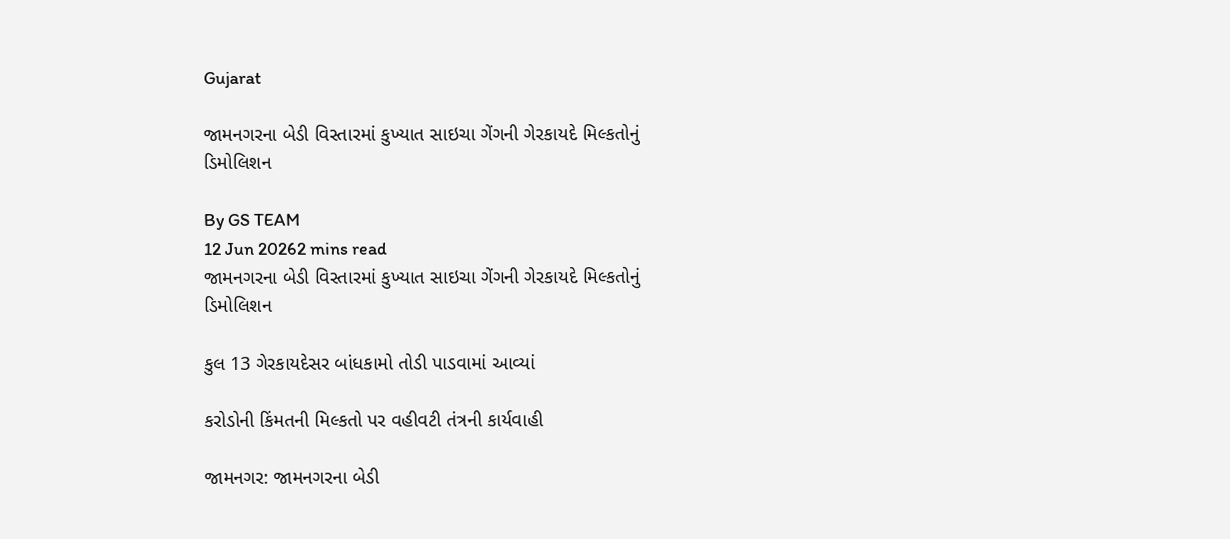Gujarat

જામનગરના બેડી વિસ્તારમાં કુખ્યાત સાઇચા ગેંગની ગેરકાયદે મિલ્કતોનું ડિમોલિશન

By GS TEAM
12 Jun 20262 mins read
જામનગરના બેડી વિસ્તારમાં કુખ્યાત સાઇચા ગેંગની ગેરકાયદે મિલ્કતોનું ડિમોલિશન

કુલ 13 ગેરકાયદેસર બાંધકામો તોડી પાડવામાં આવ્યાં

કરોડોની કિંમતની મિલ્કતો પર વહીવટી તંત્રની કાર્યવાહી

જામનગર: જામનગરના બેડી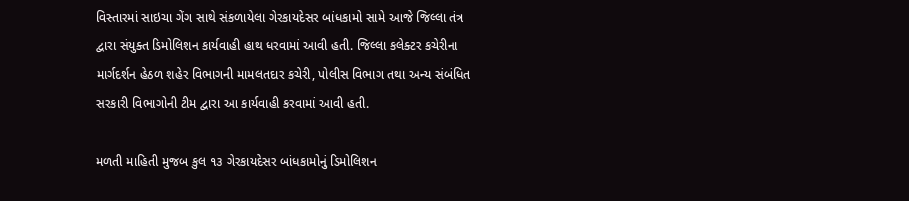વિસ્તારમાં સાઇચા ગેંગ સાથે સંકળાયેલા ગેરકાયદેસર બાંધકામો સામે આજે જિલ્લા તંત્ર દ્વારા સંયુક્ત ડિમોલિશન કાર્યવાહી હાથ ધરવામાં આવી હતી. જિલ્લા કલેક્ટર કચેરીના માર્ગદર્શન હેઠળ શહેર વિભાગની મામલતદાર કચેરી, પોલીસ વિભાગ તથા અન્ય સંબંધિત સરકારી વિભાગોની ટીમ દ્વારા આ કાર્યવાહી કરવામાં આવી હતી.

મળતી માહિતી મુજબ કુલ ૧૩ ગેરકાયદેસર બાંધકામોનું ડિમોલિશન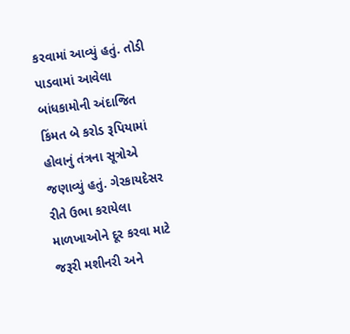કરવામાં આવ્યું હતું. તોડી પાડવામાં આવેલા બાંધકામોની અંદાજિત કિંમત બે કરોડ રૂપિયામાં હોવાનું તંત્રના સૂત્રોએ જણાવ્યું હતું. ગેરકાયદેસર રીતે ઉભા કરાયેલા માળખાઓને દૂર કરવા માટે જરૂરી મશીનરી અને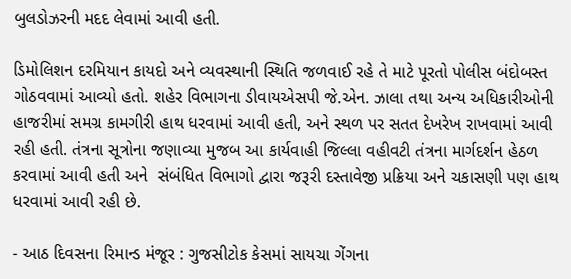બુલડોઝરની મદદ લેવામાં આવી હતી.

ડિમોલિશન દરમિયાન કાયદો અને વ્યવસ્થાની સ્થિતિ જળવાઈ રહે તે માટે પૂરતો પોલીસ બંદોબસ્ત ગોઠવવામાં આવ્યો હતો. શહેર વિભાગના ડીવાયએસપી જે.એન. ઝાલા તથા અન્ય અધિકારીઓની હાજરીમાં સમગ્ર કામગીરી હાથ ધરવામાં આવી હતી, અને સ્થળ પર સતત દેખરેખ રાખવામાં આવી રહી હતી. તંત્રના સૂત્રોના જણાવ્યા મુજબ આ કાર્યવાહી જિલ્લા વહીવટી તંત્રના માર્ગદર્શન હેઠળ કરવામાં આવી હતી અને  સંબંધિત વિભાગો દ્વારા જરૂરી દસ્તાવેજી પ્રક્રિયા અને ચકાસણી પણ હાથ ધરવામાં આવી રહી છે.

- આઠ દિવસના રિમાન્ડ મંજૂર : ગુજસીટોક કેસમાં સાયચા ગેંગના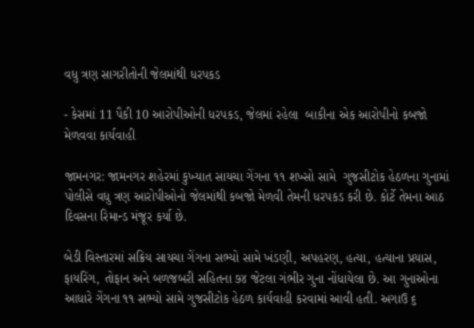વધુ ત્રણ સાગરીતોની જેલમાંથી ધરપકડ

- કેસમાં 11 પૈકી 10 આરોપીઓની ધરપકડ, જેલમાં રહેલા  બાકીના એક આરોપીનો કબજો મેળવવા કાર્યવાહી

જામનગર: જામનગર શહેરમાં કુખ્યાત સાયચા ગેંગના ૧૧ શખ્સો સામે  ગુજસીટોક હેઠળના ગુનામાં પોલીસે વધુ ત્રણ આરોપીઓનો જેલમાંથી કબજો મેળવી તેમની ધરપકડ કરી છે. કોર્ટે તેમના આઠ દિવસના રિમાન્ડ મંજૂર કર્યા છે.

બેડી વિસ્તારમાં સક્રિય સાયચા ગેંગના સભ્યો સામે ખંડણી, અપહરણ, હત્યા, હત્યાના પ્રયાસ, ફાયરિંગ, તોફાન અને બળજબરી સહિતના ૭૪ જેટલા ગંભીર ગુના નોંધાયેલા છે. આ ગુનાઓના આધારે ગેંગના ૧૧ સભ્યો સામે ગુજસીટોક હેઠળ કાર્યવાહી કરવામાં આવી હતી. અગાઉ ૬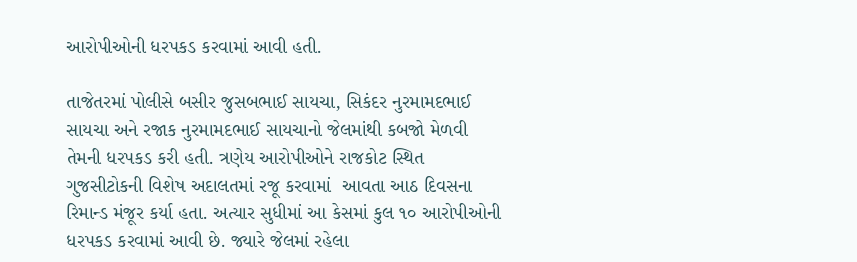આરોપીઓની ધરપકડ કરવામાં આવી હતી.

તાજેતરમાં પોલીસે બસીર જુસબભાઈ સાયચા, સિકંદર નુરમામદભાઈ સાયચા અને રજાક નુરમામદભાઈ સાયચાનો જેલમાંથી કબજો મેળવી તેમની ધરપકડ કરી હતી. ત્રણેય આરોપીઓને રાજકોટ સ્થિત ગુજસીટોકની વિશેષ અદાલતમાં રજૂ કરવામાં  આવતા આઠ દિવસના રિમાન્ડ મંજૂર કર્યા હતા. અત્યાર સુધીમાં આ કેસમાં કુલ ૧૦ આરોપીઓની ધરપકડ કરવામાં આવી છે. જ્યારે જેલમાં રહેલા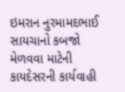ઇમરાન નુરમામદભાઈ સાયચાનો કબજો મેળવવા માટેની કાયદેસરની કાર્યવાહી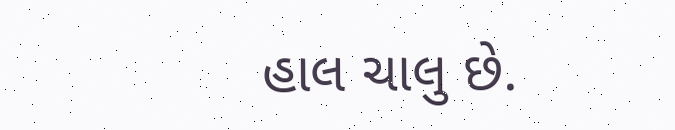હાલ ચાલુ છે.